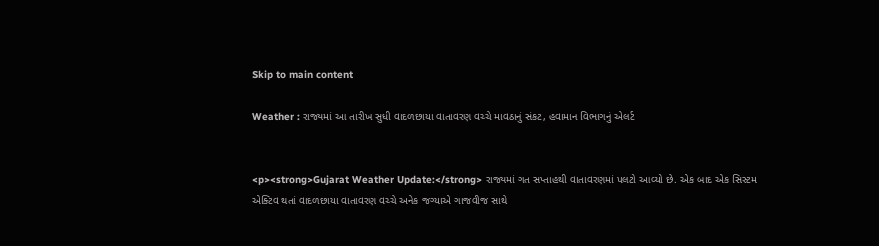Skip to main content

Weather : રાજ્યમાં આ તારીખ સુધી વાદળછાયા વાતાવરણ વચ્ચે માવઠાનું સંકટ, હવામાન વિભાગનું એલર્ટ


<p><strong>Gujarat Weather Update:</strong> રાજ્યમાં ગત સપ્તાહથી વાતાવરણમાં પલટો આવ્યો છે. એક બાદ એક સિસ્ટમ એક્ટિવ થતાં વાદળછાયા વાતાવરણ વચ્ચે અનેક જગ્યાએ ગાજવીજ સાથે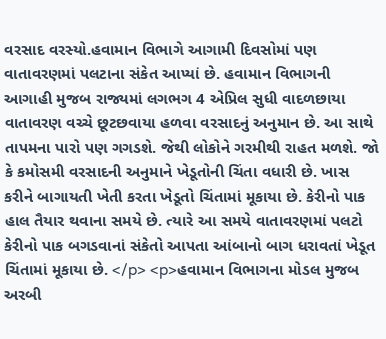વરસાદ વરસ્યો.હવામાન વિભાગે આગામી દિવસોમાં પણ વાતાવરણમાં પલટાના સંકેત આપ્યાં છે. હવામાન વિભાગની આગાહી મુજબ રાજ્યમાં લગભગ 4 એપ્રિલ સુધી વાદળછાયા વાતાવરણ વચ્ચે છૂટછવાયા હળવા વરસાદનું અનુમાન છે. આ સાથે તાપમના પારો પણ ગગડશે. જેથી લોકોને ગરમીથી રાહત મળશે. જો કે કમોસમી વરસાદની અનુમાને ખેડૂતોની ચિંતા વધારી છે. ખાસ કરીને બાગાયતી ખેતી કરતા ખેડૂતો ચિંતામાં મૂકાયા છે. કેરીનો પાક હાલ તૈયાર થવાના સમયે છે. ત્યારે આ સમયે વાતાવરણમાં પલટો કેરીનો પાક બગડવાનાં સંકેતો આપતા આંબાનો બાગ ધરાવતાં ખેડૂત ચિંતામાં મૂકાયા છે. </p> <p>હવામાન વિભાગના મોડલ મુજબ અરબી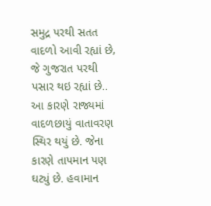સમુદ્ર પરથી સતત વાદળો આવી રહ્યાં છે, જે ગુજરાત પરથી પસાર થઇ રહ્યાં છે.. આ કારણે રાજ્યમાં વાદળછાયું વાતાવરણ સ્થિર થયું છે. જેના કારણે તાપમાન પણ ઘટ્યું છે. હવામાન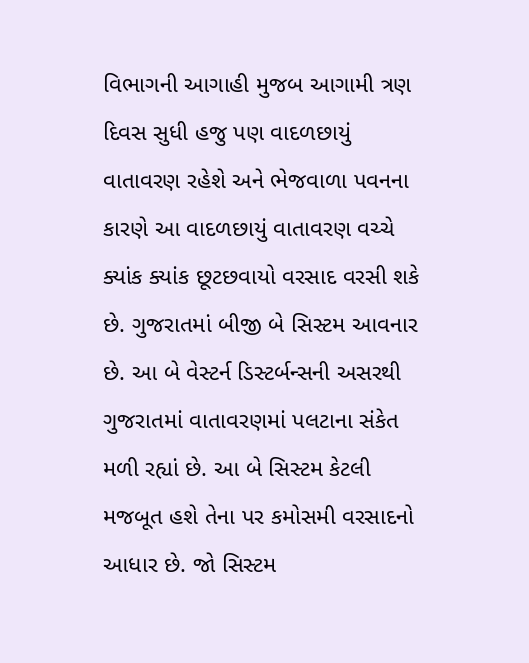વિભાગની આગાહી મુજબ આગામી ત્રણ દિવસ સુધી હજુ પણ વાદળછાયું વાતાવરણ રહેશે અને ભેજવાળા પવનના કારણે આ વાદળછાયું વાતાવરણ વચ્ચે ક્યાંક ક્યાંક છૂટછવાયો વરસાદ વરસી શકે છે. ગુજરાતમાં બીજી બે સિસ્ટમ આવનાર છે. આ બે વેસ્ટર્ન ડિસ્ટર્બન્સની અસરથી ગુજરાતમાં વાતાવરણમાં પલટાના સંકેત મળી રહ્યાં છે. આ બે સિસ્ટમ કેટલી મજબૂત હશે તેના પર કમોસમી વરસાદનો આધાર છે. જો સિસ્ટમ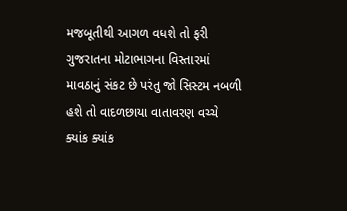મજબૂતીથી આગળ વધશે તો ફરી ગુજરાતના મોટાભાગના વિસ્તારમાં માવઠાનું સંકટ છે પરંતુ જો સિસ્ટમ નબળી હશે તો વાદળછાયા વાતાવરણ વચ્ચે ક્યાંક ક્યાંક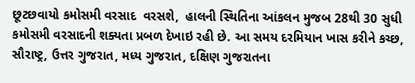છૂટછવાયો કમોસમી વરસાદ  વરસશે,  હાલની સ્થિતિના આંકલન મુજબ 28થી 30 સુધી કમોસમી વરસાદની શક્યતા પ્રબળ દેખાઇ રહી છે. આ સમય દરમિયાન ખાસ કરીને કચ્છ, સૌરાષ્ટ્ર, ઉત્તર ગુજરાત, મધ્ય ગુજરાત, દક્ષિણ ગુજરાતના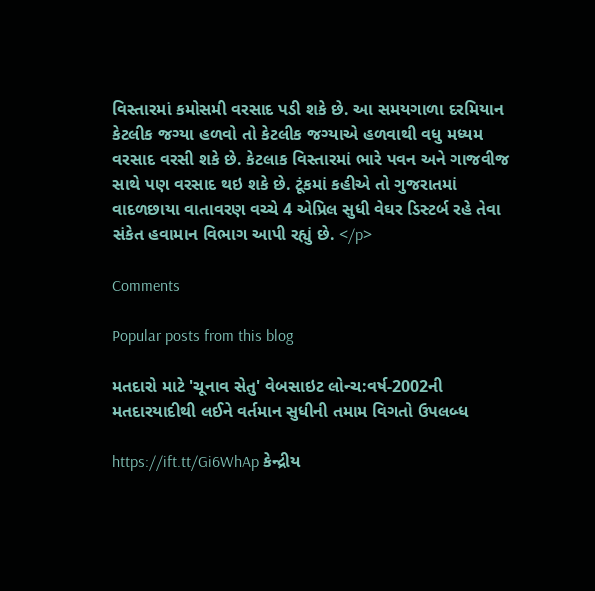વિસ્તારમાં કમોસમી વરસાદ પડી શકે છે. આ સમયગાળા દરમિયાન કેટલીક જગ્યા હળવો તો કેટલીક જગ્યાએ હળવાથી વધુ મધ્યમ વરસાદ વરસી શકે છે. કેટલાક વિસ્તારમાં ભારે પવન અને ગાજવીજ સાથે પણ વરસાદ થઇ શકે છે. ટૂંકમાં કહીએ તો ગુજરાતમાં વાદળછાયા વાતાવરણ વચ્ચે 4 એપ્રિલ સુધી વેઘર ડિસ્ટર્બ રહે તેવા સંકેત હવામાન વિભાગ આપી રહ્યું છે. </p>

Comments

Popular posts from this blog

મતદારો માટે 'ચૂનાવ સેતુ' વેબસાઇટ લોન્ચ:વર્ષ-2002ની મતદારયાદીથી લઈને વર્તમાન સુધીની તમામ વિગતો ઉપલબ્ધ

https://ift.tt/Gi6WhAp કેન્દ્રીય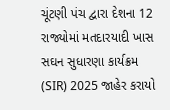ચૂંટણી પંચ દ્વારા દેશના 12 રાજ્યોમાં મતદારયાદી ખાસ સઘન સુધારણા કાર્યક્રમ (SIR) 2025 જાહેર કરાયો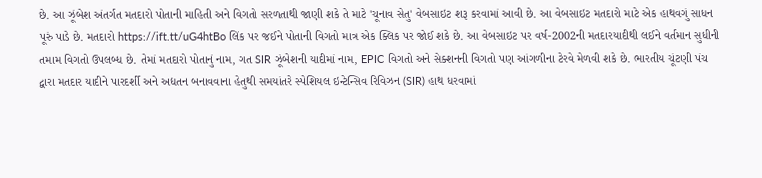છે. આ ઝૂંબેશ અંતર્ગત મતદારો પોતાની માહિતી અને વિગતો સરળતાથી જાણી શકે તે માટે 'ચૂનાવ સેતુ' વેબસાઇટ શરૂ કરવામાં આવી છે. આ વેબસાઇટ મતદારો માટે એક હાથવગું સાધન પૂરું પાડે છે. મતદારો https://ift.tt/uG4htBo લિંક પર જઈને પોતાની વિગતો માત્ર એક ક્લિક પર જોઈ શકે છે. આ વેબસાઇટ પર વર્ષ-2002ની મતદારયાદીથી લઈને વર્તમાન સુધીની તમામ વિગતો ઉપલબ્ધ છે. તેમાં મતદારો પોતાનું નામ, ગત SIR ઝૂંબેશની યાદીમાં નામ, EPIC વિગતો અને સેક્શનની વિગતો પણ આંગળીના ટેરવે મેળવી શકે છે. ભારતીય ચૂંટણી પંચ દ્વારા મતદાર યાદીને પારદર્શી અને અદ્યતન બનાવવાના હેતુથી સમયાંતરે સ્પેશિયલ ઇન્ટેન્સિવ રિવિઝન (SIR) હાથ ધરવામાં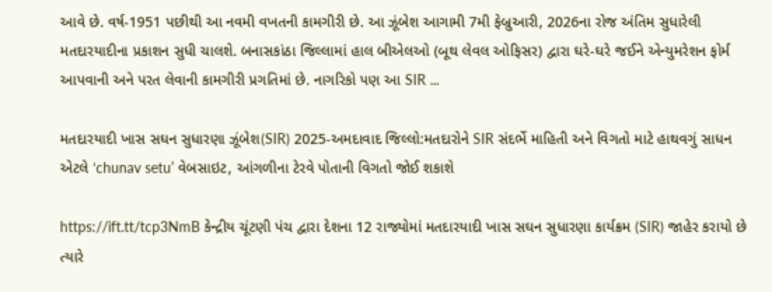આવે છે. વર્ષ-1951 પછીથી આ નવમી વખતની કામગીરી છે. આ ઝૂંબેશ આગામી 7મી ફેબ્રુઆરી, 2026ના રોજ અંતિમ સુધારેલી મતદારયાદીના પ્રકાશન સુધી ચાલશે. બનાસકાંઠા જિલ્લામાં હાલ બીએલઓ (બૂથ લેવલ ઓફિસર) દ્વારા ઘરે-ઘરે જઈને એન્યુમરેશન ફોર્મ આપવાની અને પરત લેવાની કામગીરી પ્રગતિમાં છે. નાગરિકો પણ આ SIR ...

મતદારયાદી ખાસ સઘન સુધારણા ઝૂંબેશ(SIR) 2025-અમદાવાદ જિલ્લો:મતદારોને SIR સંદર્ભે માહિતી અને વિગતો માટે હાથવગું સાધન એટલે ‘chunav setu’ વેબસાઇટ, આંગળીના ટેરવે પોતાની વિગતો જોઈ શકાશે

https://ift.tt/tcp3NmB કેન્દ્રીય ચૂંટણી પંચ દ્વારા દેશના 12 રાજ્યોમાં મતદારયાદી ખાસ સઘન સુધારણા કાર્યક્રમ (SIR) જાહેર કરાયો છે ત્યારે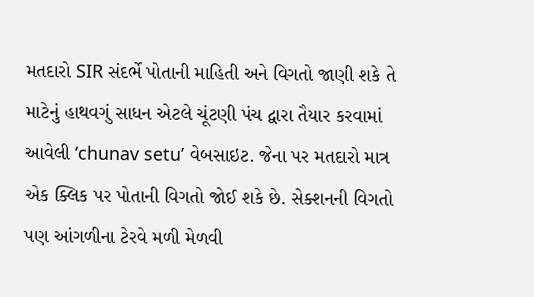મતદારો SIR સંદર્ભે પોતાની માહિતી અને વિગતો જાણી શકે તે માટેનું હાથવગું સાધન એટલે ચૂંટણી પંચ દ્વારા તૈયાર કરવામાં આવેલી ‘chunav setu’ વેબસાઇટ. જેના પર મતદારો માત્ર એક ક્લિક પર પોતાની વિગતો જોઈ શકે છે. સેક્શનની વિગતો પણ આંગળીના ટેરવે મળી મેળવી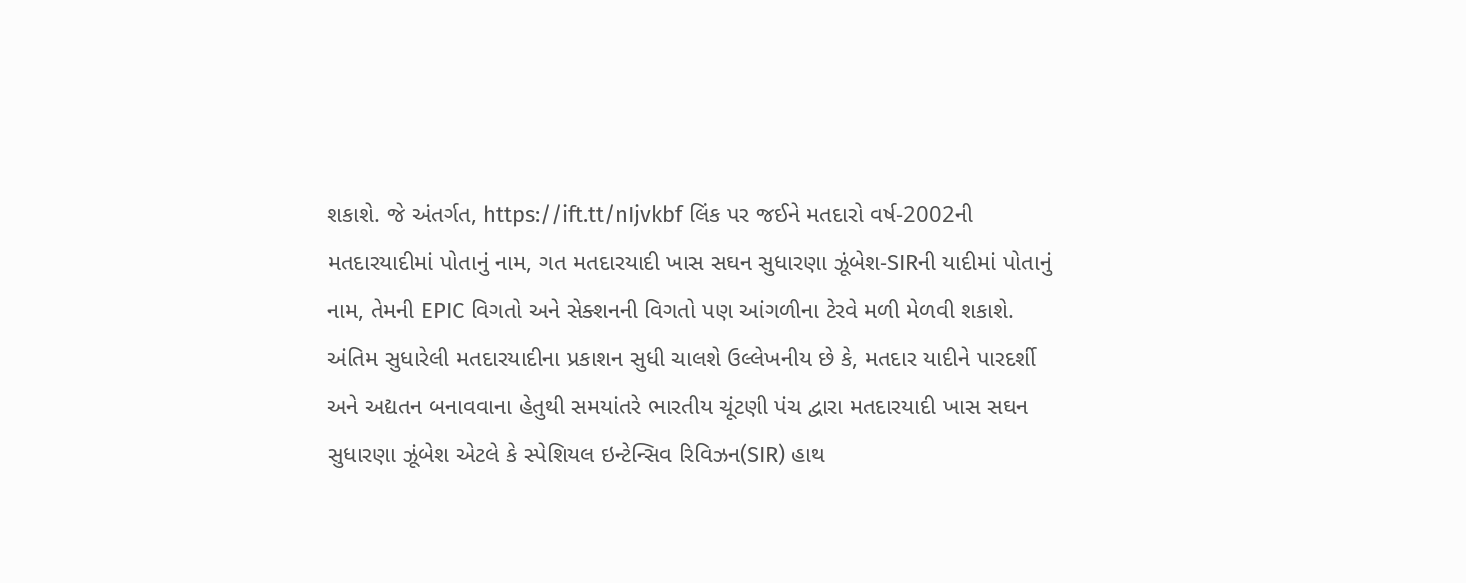શકાશે. જે અંતર્ગત, https://ift.tt/nIjvkbf લિંક પર જઈને મતદારો વર્ષ-2002ની મતદારયાદીમાં પોતાનું નામ, ગત મતદારયાદી ખાસ સઘન સુધારણા ઝૂંબેશ-SIRની યાદીમાં પોતાનું નામ, તેમની EPIC વિગતો અને સેક્શનની વિગતો પણ આંગળીના ટેરવે મળી મેળવી શકાશે. અંતિમ સુધારેલી મતદારયાદીના પ્રકાશન સુધી ચાલશે ઉલ્લેખનીય છે કે, મતદાર યાદીને પારદર્શી અને અદ્યતન બનાવવાના હેતુથી સમયાંતરે ભારતીય ચૂંટણી પંચ દ્વારા મતદારયાદી ખાસ સઘન સુધારણા ઝૂંબેશ એટલે કે સ્પેશિયલ ઇન્ટેન્સિવ રિવિઝન(SIR) હાથ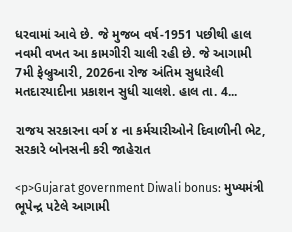ધરવામાં આવે છે. જે મુજબ વર્ષ-1951 પછીથી હાલ નવમી વખત આ કામગીરી ચાલી રહી છે. જે આગામી 7મી ફેબ્રુઆરી, 2026ના રોજ અંતિમ સુધારેલી મતદારયાદીના પ્રકાશન સુધી ચાલશે. હાલ તા. 4...

રાજય સરકારના વર્ગ ૪ ના કર્મચારીઓને દિવાળીની ભેટ, સરકારે બોનસની કરી જાહેરાત

<p>Gujarat government Diwali bonus: મુખ્યમંત્રી ભૂપેન્દ્ર પટેલે આગામી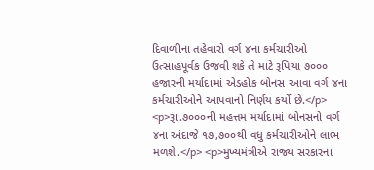દિવાળીના તહેવારો વર્ગ ૪ના કર્મચારીઓ ઉત્‍સાહપૂર્વક ઉજવી શકે તે માટે રૂપિયા ૭૦૦૦ હજારની મર્યાદામાં એડહોક બોનસ આવા વર્ગ ૪ના કર્મચારીઓને આપવાનો નિર્ણય કર્યો છે.</p> <p>રૂા.૭૦૦૦ની મહત્તમ મર્યાદામાં બોનસનો વર્ગ ૪ના અંદાજે ૧૭,૭૦૦થી વધુ કર્મચારીઓને લાભ મળશે.</p> <p>મુખ્યમંત્રીએ રાજ્ય સરકારના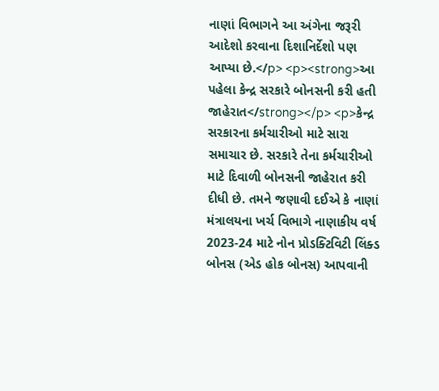નાણાં વિભાગને આ અંગેના જરૂરી આદેશો કરવાના દિશાનિર્દેશો પણ આપ્યા છે.</p> <p><strong>આ પહેલા કેન્દ્ર સરકારે બોનસની કરી હતી જાહેરાત</strong></p> <p>કેન્દ્ર સરકારના કર્મચારીઓ માટે સારા સમાચાર છે. સરકારે તેના કર્મચારીઓ માટે દિવાળી બોનસની જાહેરાત કરી દીધી છે. તમને જણાવી દઈએ કે નાણાં મંત્રાલયના ખર્ચ વિભાગે નાણાકીય વર્ષ 2023-24 માટે નોન પ્રોડક્ટિવિટી લિંક્ડ બોનસ (એડ હોક બોનસ) આપવાની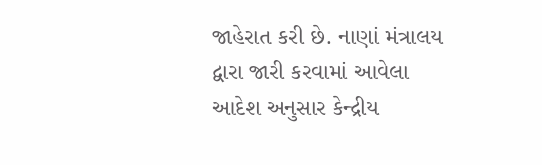જાહેરાત કરી છે. નાણાં મંત્રાલય દ્વારા જારી કરવામાં આવેલા આદેશ અનુસાર કેન્દ્રીય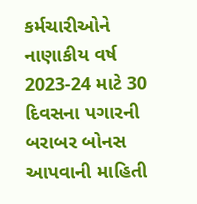કર્મચારીઓને નાણાકીય વર્ષ 2023-24 માટે 30 દિવસના પગારની બરાબર બોનસ આપવાની માહિતી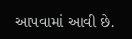આપવામાં આવી છે.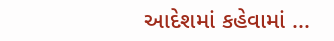આદેશમાં કહેવામાં ...